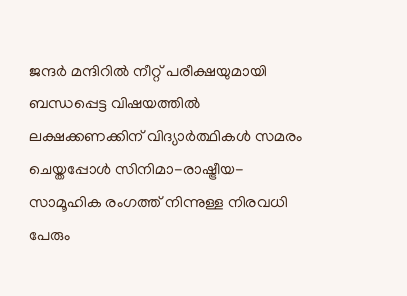ജന്ദർ മന്ദിറിൽ നീറ്റ് പരീക്ഷയുമായി ബന്ധപ്പെട്ട വിഷയത്തിൽ ലക്ഷക്കണക്കിന് വിദ്യാർത്ഥികൾ സമരം ചെയ്തപ്പോൾ സിനിമാ-രാഷ്ട്രീയ-സാമൂഹിക രംഗത്ത് നിന്നുള്ള നിരവധി പേരും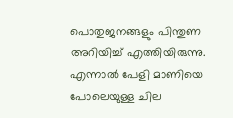പൊതുജനങ്ങളും പിന്തുണ അറിയിച്ച് എത്തിയിരുന്നു. എന്നാൽ പേളി മാണിയെ പോലെയുള്ള ചില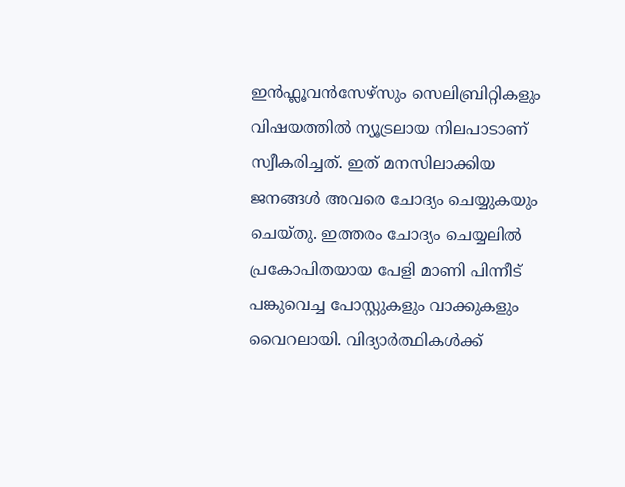ഇൻഫ്ലൂവൻസേഴ്സും സെലിബ്രിറ്റികളും വിഷയത്തിൽ ന്യൂട്രലായ നിലപാടാണ് സ്വീകരിച്ചത്. ഇത് മനസിലാക്കിയ ജനങ്ങൾ അവരെ ചോദ്യം ചെയ്യുകയും ചെയ്തു. ഇത്തരം ചോദ്യം ചെയ്യലിൽ പ്രകോപിതയായ പേളി മാണി പിന്നീട് പങ്കുവെച്ച പോസ്റ്റുകളും വാക്കുകളും വൈറലായി. വിദ്യാർത്ഥികൾക്ക്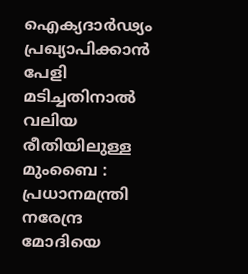ഐക്യദാർഢ്യം പ്രഖ്യാപിക്കാൻ പേളി മടിച്ചതിനാൽ വലിയ രീതിയിലുള്ള
മുംബൈ : പ്രധാനമന്ത്രി നരേന്ദ്ര മോദിയെ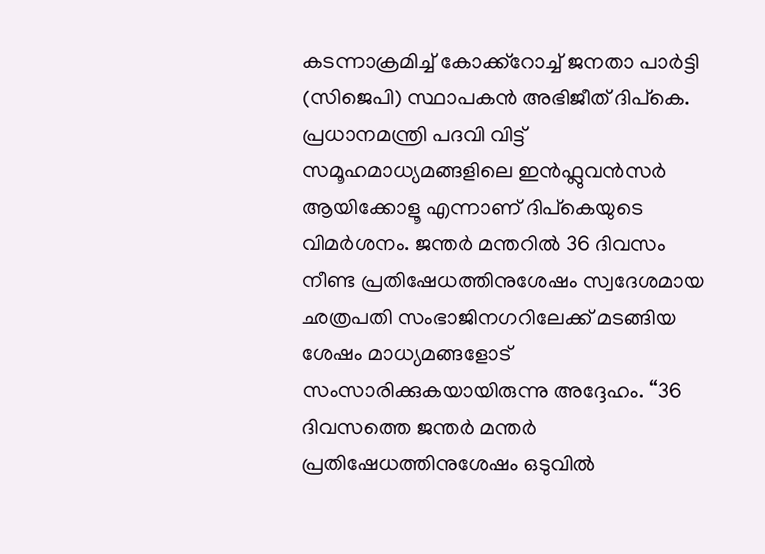കടന്നാക്രമിച്ച് കോക്ക്റോച്ച് ജനതാ പാർട്ടി (സിജെപി) സ്ഥാപകൻ അഭിജീത് ദിപ്കെ. പ്രധാനമന്ത്രി പദവി വിട്ട് സമൂഹമാധ്യമങ്ങളിലെ ഇൻഫ്ലുവൻസർ ആയിക്കോളൂ എന്നാണ് ദിപ്കെയുടെ വിമർശനം. ജന്തർ മന്തറിൽ 36 ദിവസം നീണ്ട പ്രതിഷേധത്തിനുശേഷം സ്വദേശമായ ഛത്രപതി സംഭാജിനഗറിലേക്ക് മടങ്ങിയ ശേഷം മാധ്യമങ്ങളോട് സംസാരിക്കുകയായിരുന്നു അദ്ദേഹം. “36 ദിവസത്തെ ജന്തർ മന്തർ പ്രതിഷേധത്തിനുശേഷം ഒടുവിൽ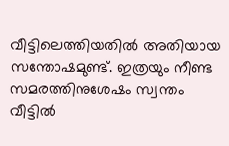വീട്ടിലെത്തിയതിൽ അതിയായ സന്തോഷമുണ്ട്. ഇത്രയും നീണ്ട സമരത്തിനുശേഷം സ്വന്തം വീട്ടിൽ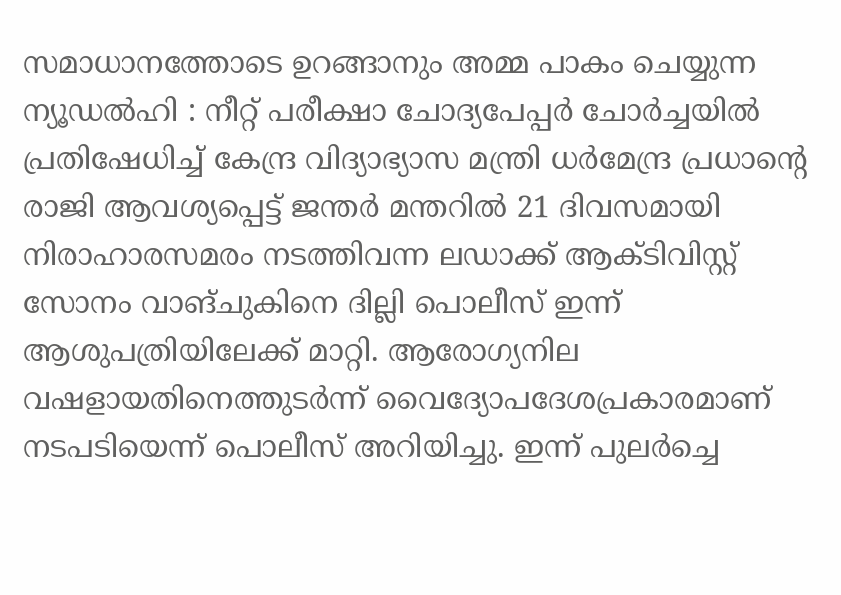സമാധാനത്തോടെ ഉറങ്ങാനും അമ്മ പാകം ചെയ്യുന്ന
ന്യൂഡൽഹി : നീറ്റ് പരീക്ഷാ ചോദ്യപേപ്പർ ചോർച്ചയിൽ പ്രതിഷേധിച്ച് കേന്ദ്ര വിദ്യാഭ്യാസ മന്ത്രി ധർമേന്ദ്ര പ്രധാന്റെ രാജി ആവശ്യപ്പെട്ട് ജന്തർ മന്തറിൽ 21 ദിവസമായി നിരാഹാരസമരം നടത്തിവന്ന ലഡാക്ക് ആക്ടിവിസ്റ്റ് സോനം വാങ്ചുകിനെ ദില്ലി പൊലീസ് ഇന്ന് ആശുപത്രിയിലേക്ക് മാറ്റി. ആരോഗ്യനില വഷളായതിനെത്തുടർന്ന് വൈദ്യോപദേശപ്രകാരമാണ് നടപടിയെന്ന് പൊലീസ് അറിയിച്ചു. ഇന്ന് പുലർച്ചെ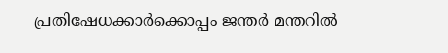പ്രതിഷേധക്കാർക്കൊപ്പം ജന്തർ മന്തറിൽ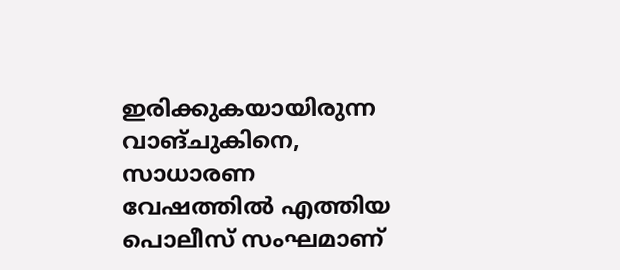ഇരിക്കുകയായിരുന്ന വാങ്ചുകിനെ, സാധാരണ വേഷത്തിൽ എത്തിയ പൊലീസ് സംഘമാണ്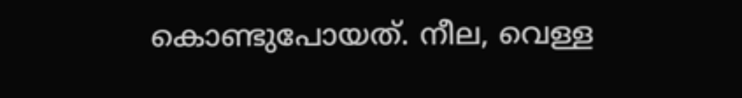കൊണ്ടുപോയത്. നീല, വെള്ള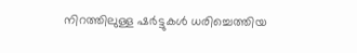നിറത്തിലുള്ള ഷർട്ടുകൾ ധരിച്ചെത്തിയ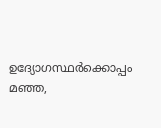ഉദ്യോഗസ്ഥർക്കൊപ്പം മഞ്ഞ,